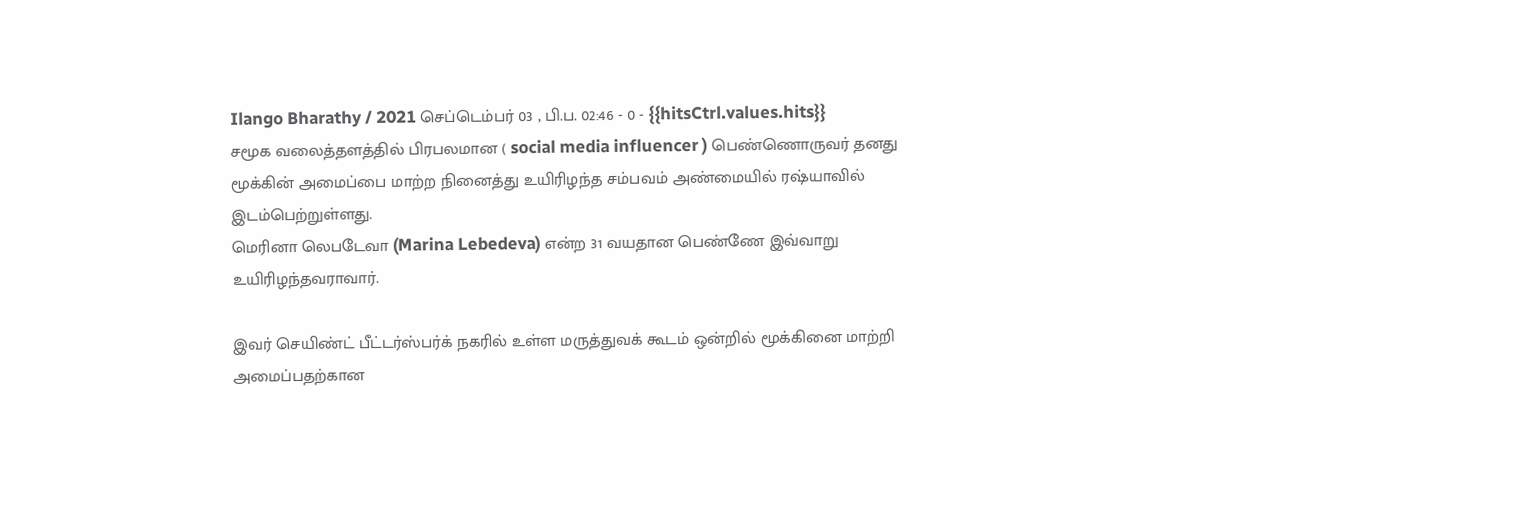Ilango Bharathy / 2021 செப்டெம்பர் 03 , பி.ப. 02:46 - 0 - {{hitsCtrl.values.hits}}
சமூக வலைத்தளத்தில் பிரபலமான ( social media influencer ) பெண்ணொருவர் தனது
மூக்கின் அமைப்பை மாற்ற நினைத்து உயிரிழந்த சம்பவம் அண்மையில் ரஷ்யாவில்
இடம்பெற்றுள்ளது.
மெரினா லெபடேவா (Marina Lebedeva) என்ற 31 வயதான பெண்ணே இவ்வாறு
உயிரிழந்தவராவார்.

இவர் செயிண்ட் பீட்டர்ஸ்பர்க் நகரில் உள்ள மருத்துவக் கூடம் ஒன்றில் மூக்கினை மாற்றி
அமைப்பதற்கான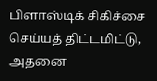பிளாஸ்டிக் சிகிச்சை செய்யத் திட்டமிட்டு, அதனை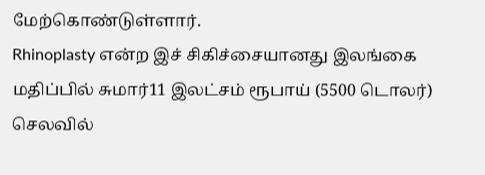மேற்கொண்டுள்ளார்.
Rhinoplasty என்ற இச் சிகிச்சையானது இலங்கை மதிப்பில் சுமார்11 இலட்சம் ரூபாய் (5500 டொலர்) செலவில்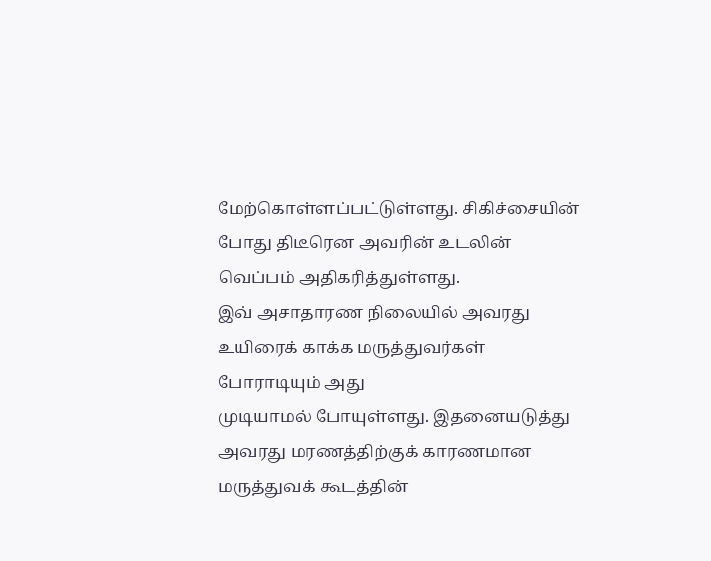மேற்கொள்ளப்பட்டுள்ளது. சிகிச்சையின் போது திடீரென அவரின் உடலின் வெப்பம் அதிகரித்துள்ளது.
இவ் அசாதாரண நிலையில் அவரது உயிரைக் காக்க மருத்துவர்கள் போராடியும் அது
முடியாமல் போயுள்ளது. இதனையடுத்து அவரது மரணத்திற்குக் காரணமான மருத்துவக் கூடத்தின்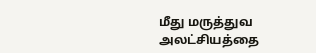மீது மருத்துவ அலட்சியத்தை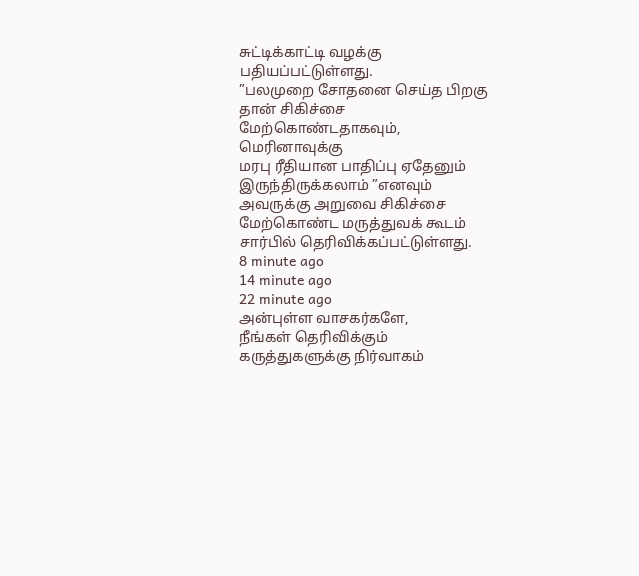சுட்டிக்காட்டி வழக்கு பதியப்பட்டுள்ளது.
”பலமுறை சோதனை செய்த பிறகு தான் சிகிச்சை மேற்கொண்டதாகவும், மெரினாவுக்கு
மரபு ரீதியான பாதிப்பு ஏதேனும் இருந்திருக்கலாம் ”எனவும் அவருக்கு அறுவை சிகிச்சை
மேற்கொண்ட மருத்துவக் கூடம் சார்பில் தெரிவிக்கப்பட்டுள்ளது.
8 minute ago
14 minute ago
22 minute ago
அன்புள்ள வாசகர்களே,
நீங்கள் தெரிவிக்கும் கருத்துகளுக்கு நிர்வாகம்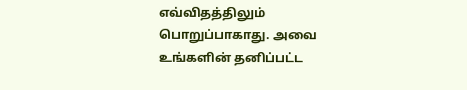எவ்விதத்திலும் பொறுப்பாகாது. அவை உங்களின் தனிப்பட்ட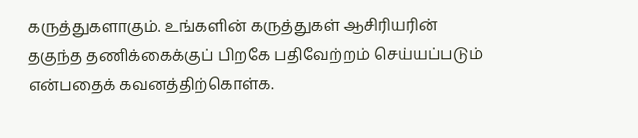கருத்துகளாகும். உங்களின் கருத்துகள் ஆசிரியரின் தகுந்த தணிக்கைக்குப் பிறகே பதிவேற்றம் செய்யப்படும் என்பதைக் கவனத்திற்கொள்க.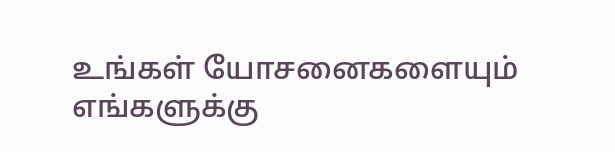உங்கள் யோசனைகளையும் எங்களுக்கு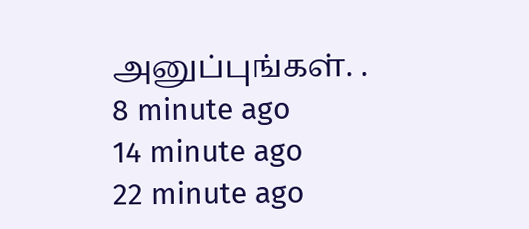அனுப்புங்கள். .
8 minute ago
14 minute ago
22 minute ago